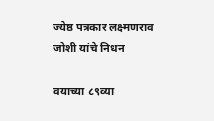ज्येष्ठ पत्रकार लक्ष्मणराव जोशी यांचे निधन

वयाच्या ८९व्या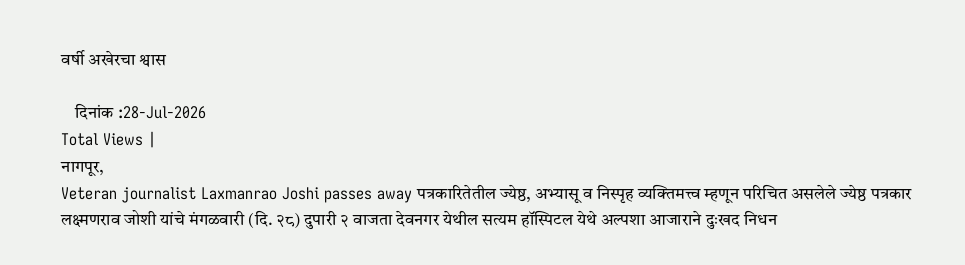वर्षी अखेरचा श्वास

    दिनांक :28-Jul-2026
Total Views |
नागपूर,
Veteran journalist Laxmanrao Joshi passes away पत्रकारितेतील ज्येष्ठ, अभ्यासू व निस्पृह व्यक्तिमत्त्व म्हणून परिचित असलेले ज्येष्ठ पत्रकार लक्ष्मणराव जोशी यांचे मंगळवारी (दि. २८) दुपारी २ वाजता देवनगर येथील सत्यम हॉस्पिटल येथे अल्पशा आजाराने दुःखद निधन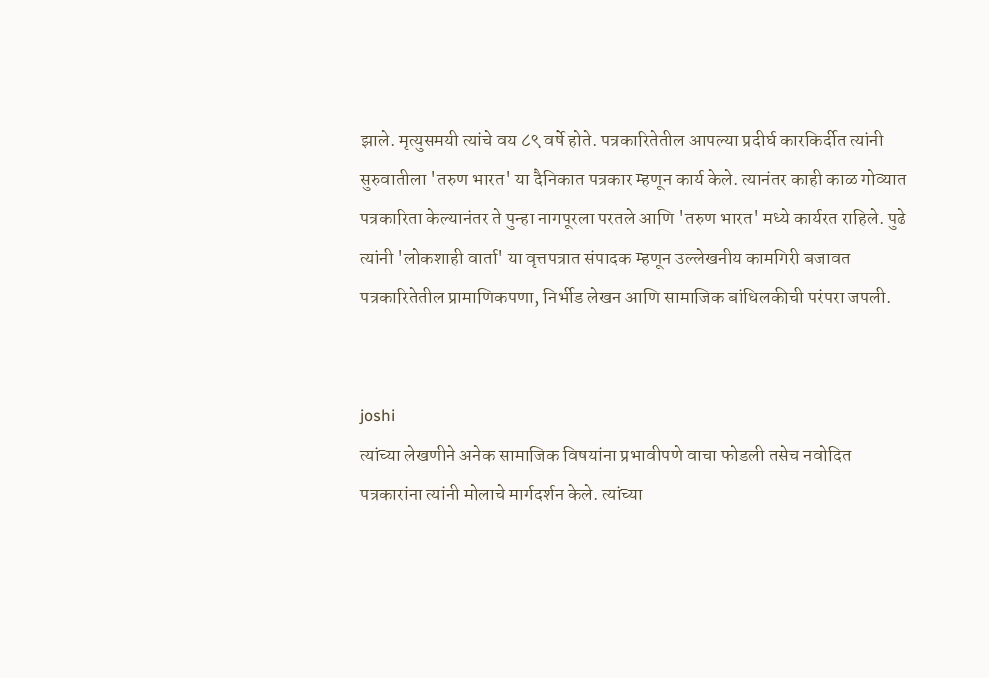झाले. मृत्युसमयी त्यांचे वय ८९ वर्षे होते. पत्रकारितेतील आपल्या प्रदीर्घ कारकिर्दीत त्यांनी सुरुवातीला 'तरुण भारत' या दैनिकात पत्रकार म्हणून कार्य केले. त्यानंतर काही काळ गोव्यात पत्रकारिता केल्यानंतर ते पुन्हा नागपूरला परतले आणि 'तरुण भारत' मध्ये कार्यरत राहिले. पुढे त्यांनी 'लोकशाही वार्ता' या वृत्तपत्रात संपादक म्हणून उल्लेखनीय कामगिरी बजावत पत्रकारितेतील प्रामाणिकपणा, निर्भीड लेखन आणि सामाजिक बांधिलकीची परंपरा जपली.


joshi
त्यांच्या लेखणीने अनेक सामाजिक विषयांना प्रभावीपणे वाचा फोडली तसेच नवोदित पत्रकारांना त्यांनी मोलाचे मार्गदर्शन केले. त्यांच्या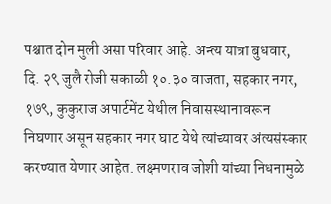पश्चात दोन मुली असा परिवार आहे. अन्त्य यात्रा बुधवार, दि. २९ जुलै रोजी सकाळी १०.३० वाजता, सहकार नगर, १७९, कुकुराज अपार्टमेंट येथील निवासस्थानावरून निघणार असून सहकार नगर घाट येथे त्यांच्यावर अंत्यसंस्कार करण्यात येणार आहेत. लक्ष्मणराव जोशी यांच्या निधनामुळे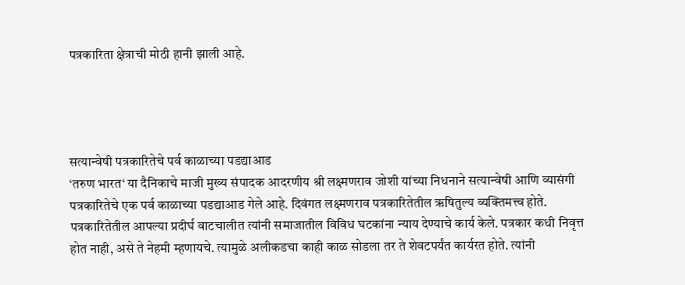पत्रकारिता क्षेत्राची मोठी हानी झाली आहे.




सत्यान्वेषी पत्रकारितेचे पर्व काळाच्या पडद्याआड
‘तरुण भारत‘ या दैनिकाचे माजी मुख्य संपादक आदरणीय श्री लक्ष्मणराव जोशी यांच्या निधनाने सत्यान्वेषी आणि व्यासंगी पत्रकारितेचे एक पर्व काळाच्या पडद्याआड गेले आहे. दिवंगत लक्ष्मणराव पत्रकारितेतील ऋषितुल्य व्यक्तिमत्त्व होते. पत्रकारितेतील आपल्या प्रदीर्घ वाटचालीत त्यांनी समाजातील विविध घटकांना न्याय देण्याचे कार्य केले. पत्रकार कधी निवृत्त होत नाही, असे ते नेहमी म्हणायचे. त्यामुळे अलीकडचा काही काळ सोडला तर ते शेवटपर्यंत कार्यरत होते. त्यांनी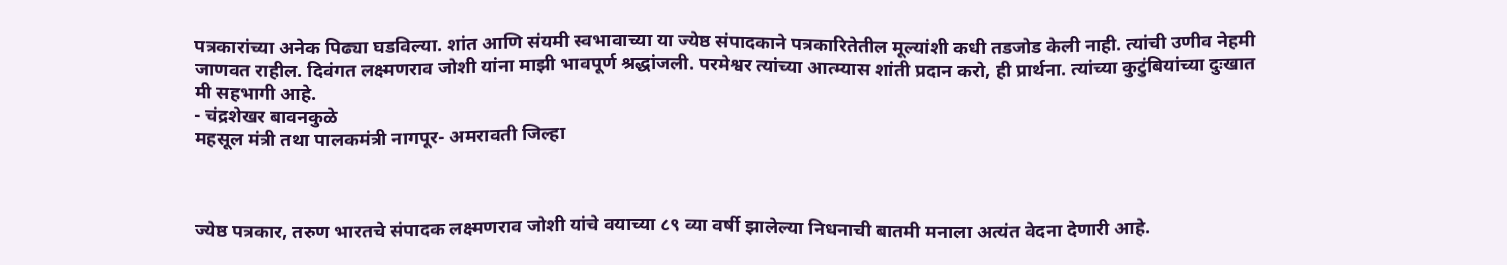पत्रकारांच्या अनेक पिढ्या घडविल्या. शांत आणि संयमी स्वभावाच्या या ज्येष्ठ संपादकाने पत्रकारितेतील मूल्यांशी कधी तडजोड केली नाही. त्यांची उणीव नेहमी जाणवत राहील. दिवंगत लक्ष्मणराव जोशी यांना माझी भावपूर्ण श्रद्धांजली. परमेश्वर त्यांच्या आत्म्यास शांती प्रदान करो, ही प्रार्थना. त्यांच्या कुटुंबियांच्या दुःखात मी सहभागी आहे.
- चंद्रशेखर बावनकुळे
महसूल मंत्री तथा पालकमंत्री नागपूर- अमरावती जिल्हा



ज्येष्ठ पत्रकार, तरुण भारतचे संपादक लक्ष्मणराव जोशी यांचे वयाच्या ८९ व्या वर्षी झालेल्या निधनाची बातमी मनाला अत्यंत वेदना देणारी आहे.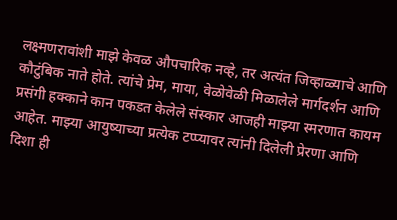लक्ष्मणरावांशी माझे केवळ औपचारिक नव्हे, तर अत्यंत जिव्हाळ्याचे आणि कौटुंबिक नाते होते. त्यांचे प्रेम, माया, वेळोवेळी मिळालेले मार्गदर्शन आणि प्रसंगी हक्काने कान पकडत केलेले संस्कार आजही माझ्या स्मरणात कायम आहेत. माझ्या आयुष्याच्या प्रत्येक टप्प्यावर त्यांनी दिलेली प्रेरणा आणि दिशा ही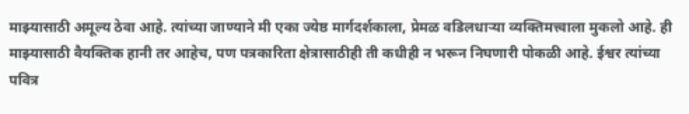माझ्यासाठी अमूल्य ठेवा आहे. त्यांच्या जाण्याने मी एका ज्येष्ठ मार्गदर्शकाला, प्रेमळ वडिलधाऱ्या व्यक्तिमत्त्वाला मुकलो आहे. ही माझ्यासाठी वैयक्तिक हानी तर आहेच, पण पत्रकारिता क्षेत्रासाठीही ती कधीही न भरून निघणारी पोकळी आहे. ईश्वर त्यांच्या पवित्र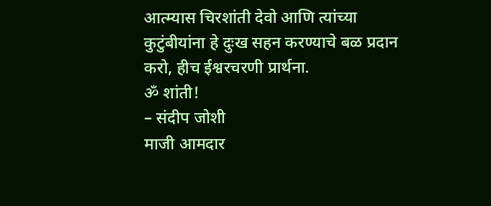आत्म्यास चिरशांती देवो आणि त्यांच्या कुटुंबीयांना हे दुःख सहन करण्याचे बळ प्रदान करो, हीच ईश्वरचरणी प्रार्थना.
ॐ शांती!
– संदीप जोशी
माजी आमदार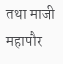तथा माजी महापौर